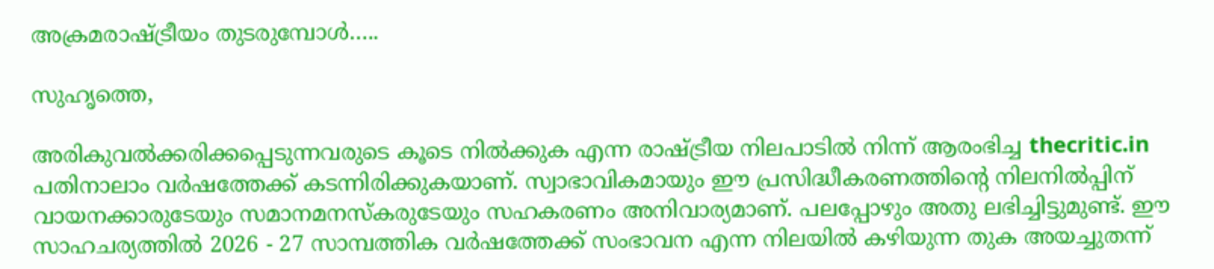അക്രമരാഷ്ട്രീയം തുടരുമ്പോള്‍…..

സുഹൃത്തെ,

അരികുവല്‍ക്കരിക്കപ്പെടുന്നവരുടെ കൂടെ നില്‍ക്കുക എന്ന രാഷ്ട്രീയ നിലപാടില്‍ നിന്ന് ആരംഭിച്ച thecritic.in പതിനാലാം വര്‍ഷത്തേക്ക് കടന്നിരിക്കുകയാണ്. സ്വാഭാവികമായും ഈ പ്രസിദ്ധീകരണത്തിന്റെ നിലനില്‍പ്പിന് വായനക്കാരുടേയും സമാനമനസ്‌കരുടേയും സഹകരണം അനിവാര്യമാണ്. പലപ്പോഴും അതു ലഭിച്ചിട്ടുമുണ്ട്. ഈ സാഹചര്യത്തില്‍ 2026 - 27 സാമ്പത്തിക വര്‍ഷത്തേക്ക് സംഭാവന എന്ന നിലയില്‍ കഴിയുന്ന തുക അയച്ചുതന്ന്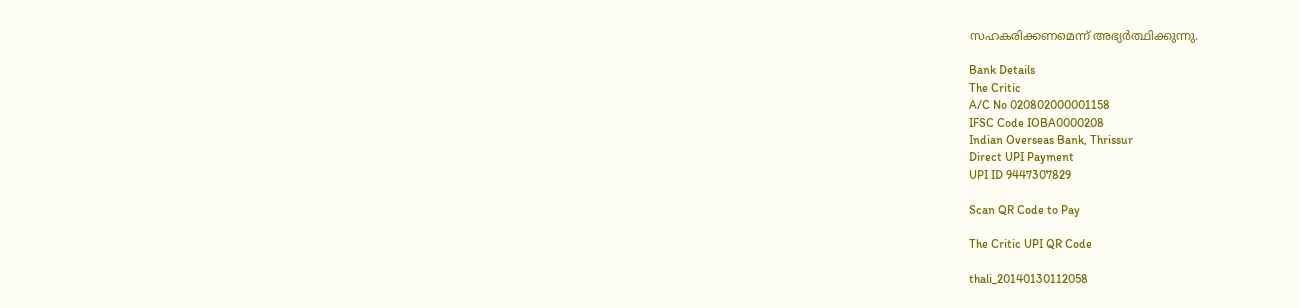സഹകരിക്കണമെന്ന് അഭ്യര്‍ത്ഥിക്കുന്നു.

Bank Details
The Critic
A/C No 020802000001158
IFSC Code IOBA0000208
Indian Overseas Bank, Thrissur
Direct UPI Payment
UPI ID 9447307829

Scan QR Code to Pay

The Critic UPI QR Code

thali_20140130112058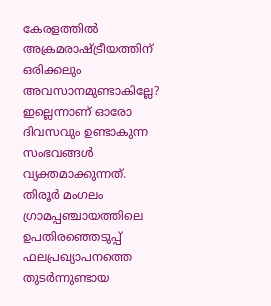കേരളത്തില്‍ അക്രമരാഷ്ട്രീയത്തിന് ഒരിക്കലും അവസാനമുണ്ടാകില്ലേ? ഇല്ലെന്നാണ് ഓരോ ദിവസവും ഉണ്ടാകുന്ന സംഭവങ്ങള്‍ വ്യക്തമാക്കുന്നത്. തിരൂര്‍ മംഗലം ഗ്രാമപ്പഞ്ചായത്തിലെ ഉപതിരഞ്ഞെടുപ്പ് ഫലപ്രഖ്യാപനത്തെ തുടര്‍ന്നുണ്ടായ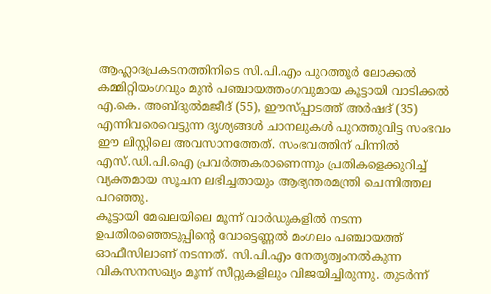ആഹ്ലാദപ്രകടനത്തിനിടെ സി.പി.എം പുറത്തൂര്‍ ലോക്കല്‍ കമ്മിറ്റിയംഗവും മുന്‍ പഞ്ചായത്തംഗവുമായ കൂട്ടായി വാടിക്കല്‍ എ.കെ. അബ്ദുല്‍മജീദ് (55), ഈസ്പ്പാടത്ത് അര്‍ഷദ് (35) എന്നിവരെവെട്ടുന്ന ദൃശ്യങ്ങള്‍ ചാനലുകള്‍ പുറത്തുവിട്ട സംഭവം ഈ ലിസ്റ്റിലെ അവസാനത്തേത്. സംഭവത്തിന് പിന്നില്‍ എസ്.ഡി.പി.ഐ പ്രവര്‍ത്തകരാണെന്നും പ്രതികളെക്കുറിച്ച് വ്യക്തമായ സൂചന ലഭിച്ചതായും ആഭ്യന്തരമന്ത്രി ചെന്നിത്തല പറഞ്ഞു.
കൂട്ടായി മേഖലയിലെ മൂന്ന് വാര്‍ഡുകളില്‍ നടന്ന ഉപതിരഞ്ഞെടുപ്പിന്റെ വോട്ടെണ്ണല്‍ മംഗലം പഞ്ചായത്ത് ഓഫീസിലാണ് നടന്നത്. സി.പി.എം നേതൃത്വംനല്‍കുന്ന വികസനസഖ്യം മൂന്ന് സീറ്റുകളിലും വിജയിച്ചിരുന്നു. തുടര്‍ന്ന്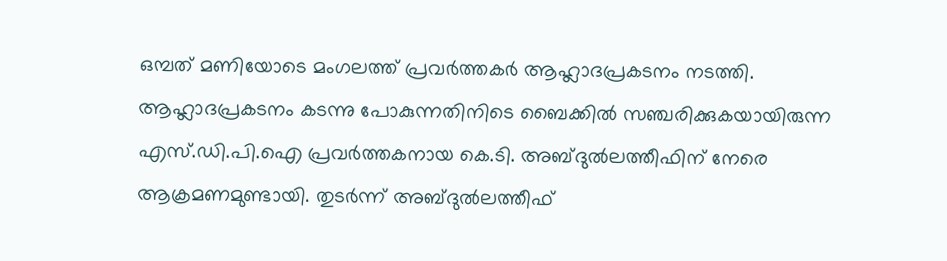ഒമ്പത് മണിയോടെ മംഗലത്ത് പ്രവര്‍ത്തകര്‍ ആഹ്ലാദപ്രകടനം നടത്തി. ആഹ്ലാദപ്രകടനം കടന്നു പോകുന്നതിനിടെ ബൈക്കില്‍ സഞ്ചരിക്കുകയായിരുന്ന എസ്.ഡി.പി.ഐ പ്രവര്‍ത്തകനായ കെ.ടി. അബ്ദുല്‍ലത്തീഫിന് നേരെ ആക്രമണമുണ്ടായി. തുടര്‍ന്ന് അബ്ദുല്‍ലത്തീഫ്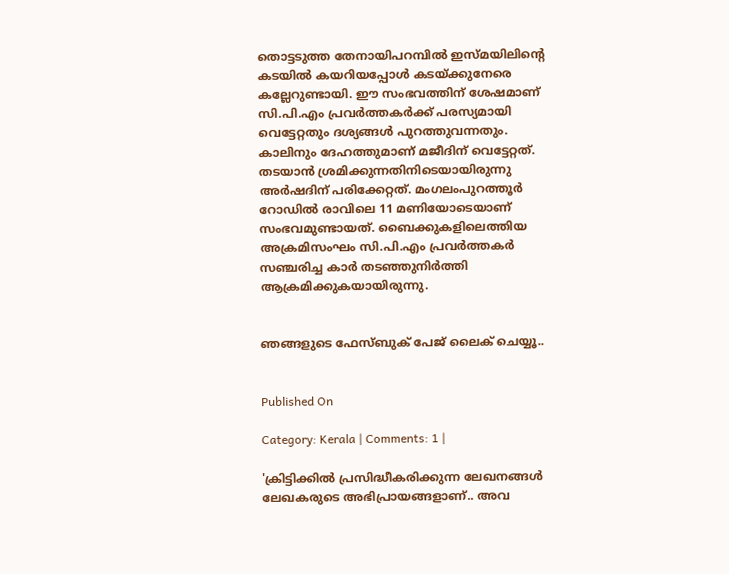തൊട്ടടുത്ത തേനായിപറമ്പില്‍ ഇസ്മയിലിന്റെ കടയില്‍ കയറിയപ്പോള്‍ കടയ്ക്കുനേരെ കല്ലേറുണ്ടായി. ഈ സംഭവത്തിന് ശേഷമാണ് സി.പി.എം പ്രവര്‍ത്തകര്‍ക്ക് പരസ്യമായി വെട്ടേറ്റതും ദശ്യങ്ങള്‍ പുറത്തുവന്നതും.
കാലിനും ദേഹത്തുമാണ് മജീദിന് വെട്ടേറ്റത്. തടയാന്‍ ശ്രമിക്കുന്നതിനിടെയായിരുന്നു അര്‍ഷദിന് പരിക്കേറ്റത്. മംഗലംപുറത്തൂര്‍ റോഡില്‍ രാവിലെ 11 മണിയോടെയാണ് സംഭവമുണ്ടായത്. ബൈക്കുകളിലെത്തിയ അക്രമിസംഘം സി.പി.എം പ്രവര്‍ത്തകര്‍ സഞ്ചരിച്ച കാര്‍ തടഞ്ഞുനിര്‍ത്തി ആക്രമിക്കുകയായിരുന്നു.


ഞങ്ങളുടെ ഫേസ്ബുക് പേജ് ലൈക് ചെയ്യൂ..


Published On

Category: Kerala | Comments: 1 |

'ക്രിട്ടിക്കില്‍ പ്രസിദ്ധീകരിക്കുന്ന ലേഖനങ്ങള്‍ ലേഖകരുടെ അഭിപ്രായങ്ങളാണ്.. അവ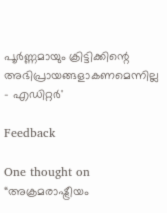പൂര്‍ണ്ണമായും ക്രിട്ടിക്കിന്റെ അഭിപ്രായങ്ങളാകണമെന്നില്ല - എഡിറ്റര്‍'

Feedback

One thought on “അക്രമരാഷ്ട്രീയം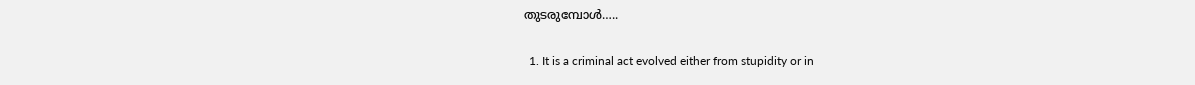തുടരുമ്പോള്‍…..

  1. It is a criminal act evolved either from stupidity or in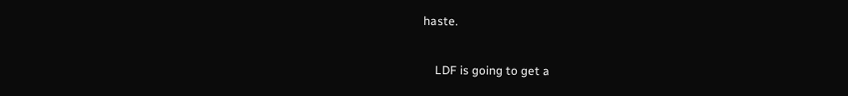haste.

    LDF is going to get a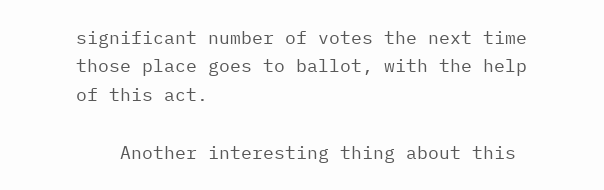significant number of votes the next time those place goes to ballot, with the help of this act.

    Another interesting thing about this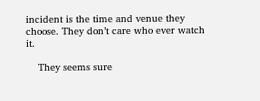incident is the time and venue they choose. They don’t care who ever watch it.

    They seems sure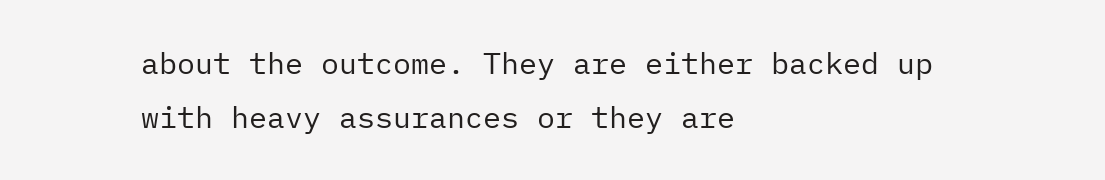about the outcome. They are either backed up with heavy assurances or they are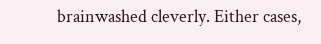brainwashed cleverly. Either cases,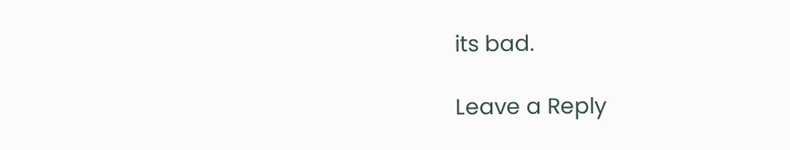its bad.

Leave a Reply